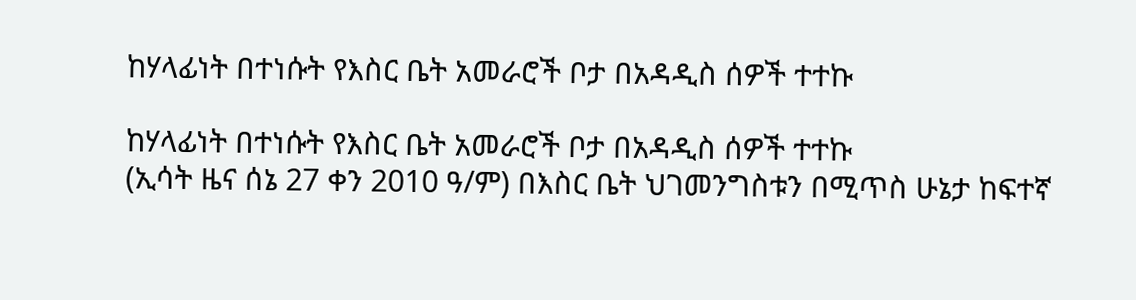ከሃላፊነት በተነሱት የእስር ቤት አመራሮች ቦታ በአዳዲስ ሰዎች ተተኩ

ከሃላፊነት በተነሱት የእስር ቤት አመራሮች ቦታ በአዳዲስ ሰዎች ተተኩ
(ኢሳት ዜና ሰኔ 27 ቀን 2010 ዓ/ም) በእስር ቤት ህገመንግስቱን በሚጥስ ሁኔታ ከፍተኛ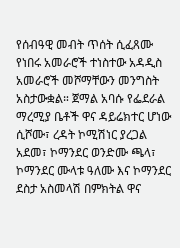የሰብዓዊ መብት ጥሰት ሲፈጸሙ የነበሩ አመራሮች ተነስተው አዳዲስ አመራሮች መሾማቸውን መንግስት አስታውቋል። ጀማል አባሱ የፌደራል ማረሚያ ቤቶች ዋና ዳይሬክተር ሆነው ሲሾሙ፣ ረዳት ኮሚሽነር ያረጋል አደመ፣ ኮማንደር ወንድሙ ጫላ፣ ኮማንደር ሙላቱ ዓለሙ እና ኮማንደር ደስታ አስመላሽ በምክትል ዋና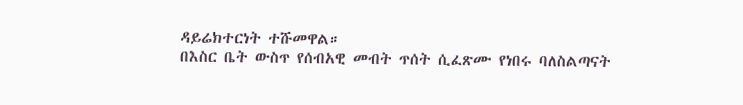ዳይሬክተርነት ተሹመዋል።
በእስር ቤት ውስጥ የሰብአዊ መብት ጥሰት ሲፈጽሙ የነበሩ ባለስልጣናት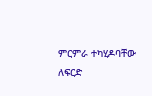ምርምራ ተካሂዶባቸው ለፍርድ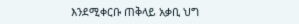እንደሚቀርቡ ጠቅላይ አቃቢ ህግ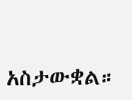አስታውቋል።